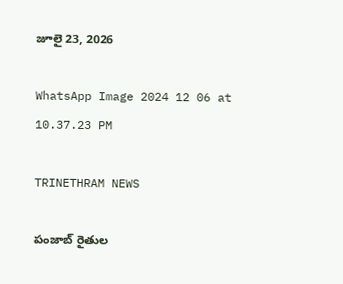జూలై 23, 2026

WhatsApp Image 2024 12 06 at 10.37.23 PM

TRINETHRAM NEWS

పంజాబ్ రైతుల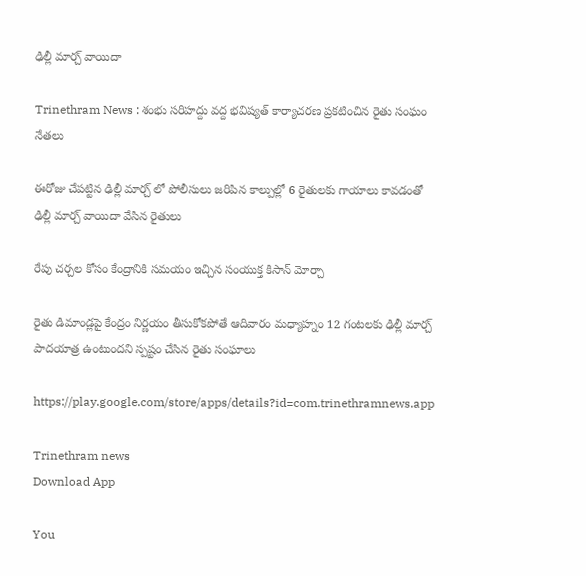ఢిల్లీ మార్చ్ వాయిదా

Trinethram News : శంభు సరిహద్దు వద్ద భవిష్యత్ కార్యాచరణ ప్రకటించిన రైతు సంఘం నేతలు

ఈరోజు చేపట్టిన ఢిల్లీ మార్చ్ లో పోలీసులు జరిపిన కాల్పుల్లో 6 రైతులకు గాయాలు కావడంతో ఢిల్లీ మార్చ్ వాయిదా వేసిన రైతులు

రేపు చర్చల కోసం కేంద్రానికి సమయం ఇచ్చిన సంయుక్త కిసాన్ మోర్చా

రైతు డిమాండ్లపై కేంద్రం నిర్ణయం తీసుకోకపోతే ఆదివారం మధ్యాహ్నం 12 గంటలకు ఢిల్లీ మార్చ్ పాదయాత్ర ఉంటుందని స్పష్టం చేసిన రైతు సంఘాలు

https://play.google.com/store/apps/details?id=com.trinethramnews.app

Trinethram news
Download App

You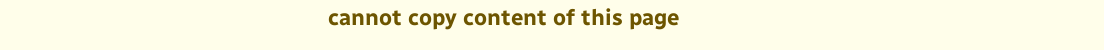cannot copy content of this page